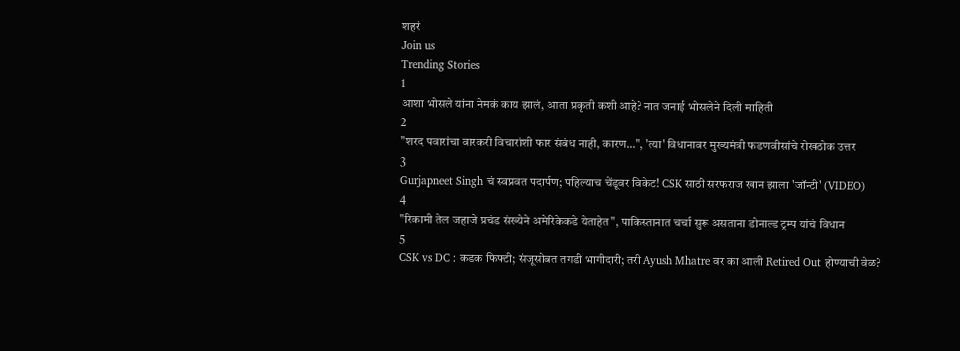शहरं
Join us
Trending Stories
1
आशा भोसले यांना नेमकं काय झालं, आता प्रकृती कशी आहे? नात जनाई भोसलेने दिली माहिती
2
"शरद पवारांचा वारकरी विचारांशी फार संबंध नाही, कारण...", 'त्या' विधानावर मुख्यमंत्री फडणवीसांचे रोखठोक उत्तर
3
Gurjapneet Singh चं स्वप्नवत पदार्पण; पहिल्याच चेंडूवर विकेट! CSK साठी सरफराज खान झाला 'जॉन्टी' (VIDEO)
4
"रिकामी तेल जहाजे प्रचंड संख्येने अमेरिकेकडे येताहेत", पाकिस्तानात चर्चा सुरू असताना डोनाल्ड ट्रम्प यांचं विधान
5
CSK vs DC : कडक फिफ्टी; संजूसोबत तगडी भागीदारी; तरी Ayush Mhatre वर का आली Retired Out होण्याची वेळ?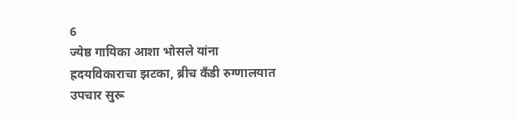6
ज्येष्ठ गायिका आशा भोसले यांना ह्रदयविकाराचा झटका, ब्रीच कँडी रुग्णालयात उपचार सुरू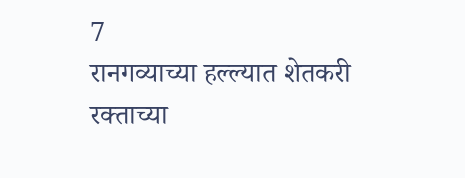7
रानगव्याच्या हल्ल्यात शेतकरी रक्ताच्या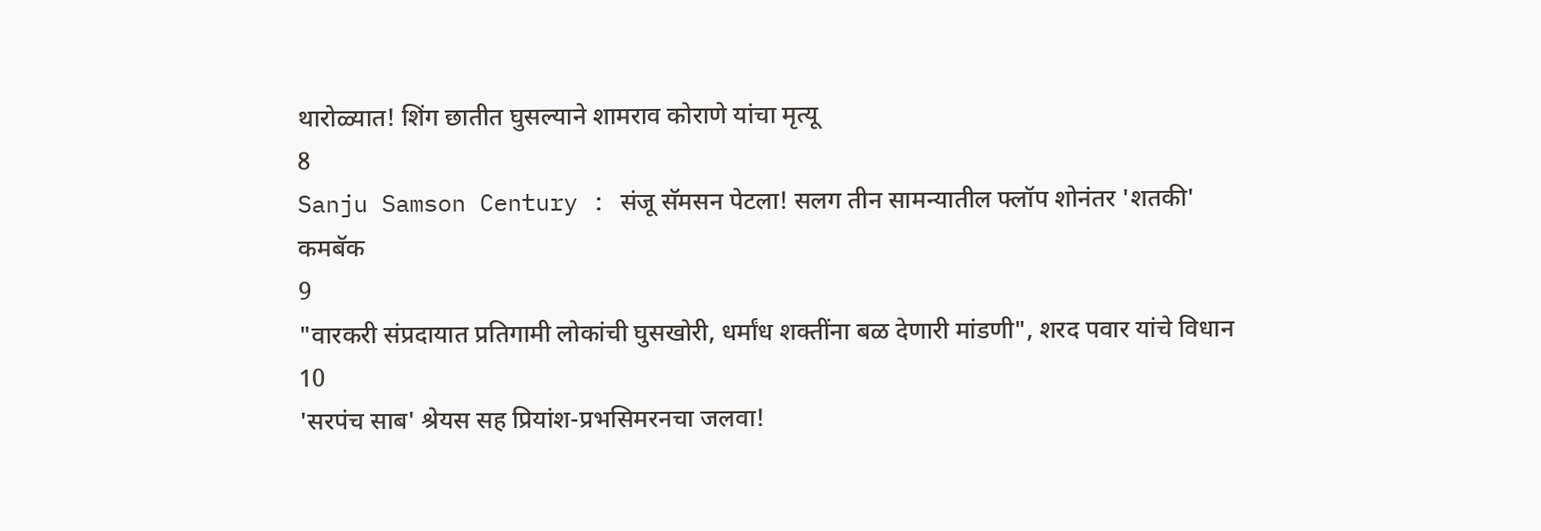थारोळ्यात! शिंग छातीत घुसल्याने शामराव कोराणे यांचा मृत्यू
8
Sanju Samson Century : संजू सॅमसन पेटला! सलग तीन सामन्यातील फ्लॉप शोनंतर 'शतकी' कमबॅक
9
"वारकरी संप्रदायात प्रतिगामी लोकांची घुसखोरी, धर्मांध शक्तींना बळ देणारी मांडणी", शरद पवार यांचे विधान
10
'सरपंच साब' श्रेयस सह प्रियांश-प्रभसिमरनचा जलवा!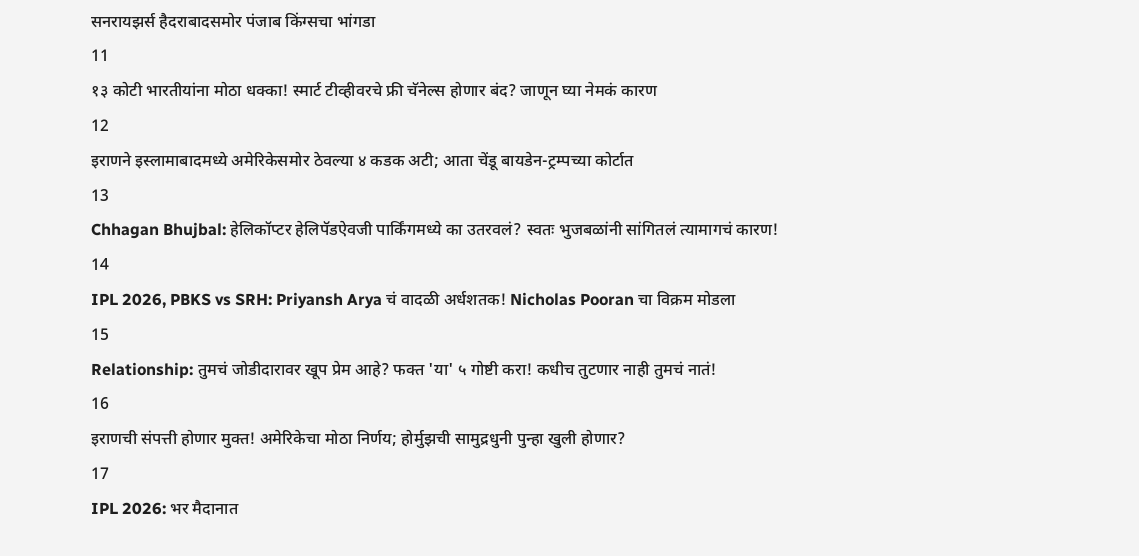सनरायझर्स हैदराबादसमोर पंजाब किंग्सचा भांगडा
11
१३ कोटी भारतीयांना मोठा धक्का! स्मार्ट टीव्हीवरचे फ्री चॅनेल्स होणार बंद? जाणून घ्या नेमकं कारण
12
इराणने इस्लामाबादमध्ये अमेरिकेसमोर ठेवल्या ४ कडक अटी; आता चेंडू बायडेन-ट्रम्पच्या कोर्टात
13
Chhagan Bhujbal: हेलिकॉप्टर हेलिपॅडऐवजी पार्किंगमध्ये का उतरवलं? स्वतः भुजबळांनी सांगितलं त्यामागचं कारण!
14
IPL 2026, PBKS vs SRH: Priyansh Arya चं वादळी अर्धशतक! Nicholas Pooran चा विक्रम मोडला
15
Relationship: तुमचं जोडीदारावर खूप प्रेम आहे? फक्त 'या' ५ गोष्टी करा! कधीच तुटणार नाही तुमचं नातं!
16
इराणची संपत्ती होणार मुक्त! अमेरिकेचा मोठा निर्णय; होर्मुझची सामुद्रधुनी पुन्हा खुली होणार?
17
IPL 2026: भर मैदानात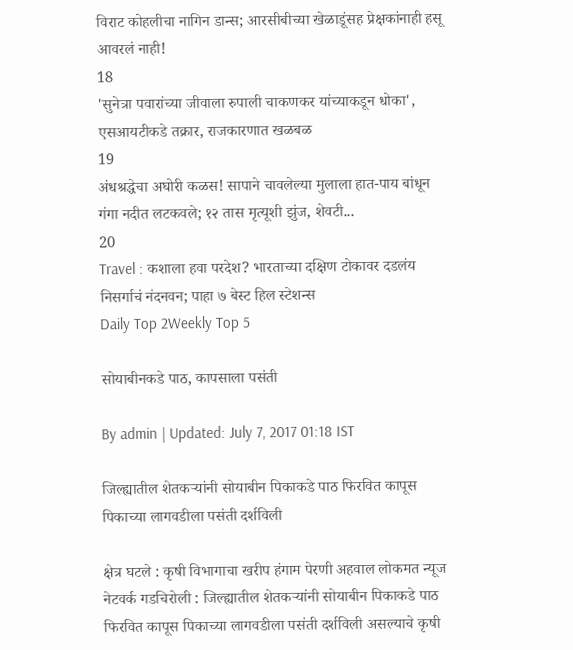विराट कोहलीचा नागिन डान्स; आरसीबीच्या खेळाडूंसह प्रेक्षकांनाही हसू आवरलं नाही!
18
'सुनेत्रा पवारांच्या जीवाला रुपाली चाकणकर यांच्याकडून धोका', एसआयटीकडे तक्रार, राजकारणात खळबळ
19
अंधश्रद्धेचा अघोरी कळस! सापाने चावलेल्या मुलाला हात-पाय बांधून गंगा नदीत लटकवले; १२ तास मृत्यूशी झुंज, शेवटी...
20
Travel : कशाला हवा परदेश? भारताच्या दक्षिण टोकावर दडलंय निसर्गाचं नंदनवन; पाहा ७ बेस्ट हिल स्टेशन्स
Daily Top 2Weekly Top 5

सोयाबीनकडे पाठ, कापसाला पसंती

By admin | Updated: July 7, 2017 01:18 IST

जिल्ह्यातील शेतकऱ्यांनी सोयाबीन पिकाकडे पाठ फिरवित कापूस पिकाच्या लागवडीला पसंती दर्शविली

क्षेत्र घटले : कृषी विभागाचा खरीप हंगाम पेरणी अहवाल लोकमत न्यूज नेटवर्क गडचिरोली : जिल्ह्यातील शेतकऱ्यांनी सोयाबीन पिकाकडे पाठ फिरवित कापूस पिकाच्या लागवडीला पसंती दर्शविली असल्याचे कृषी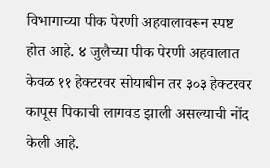विभागाच्या पीक पेरणी अहवालावरून स्पष्ट होत आहे. ४ जुलैच्या पीक पेरणी अहवालात केवळ ११ हेक्टरवर सोयाबीन तर ३०३ हेक्टरवर कापूस पिकाची लागवड झाली असल्याची नोंद केली आहे.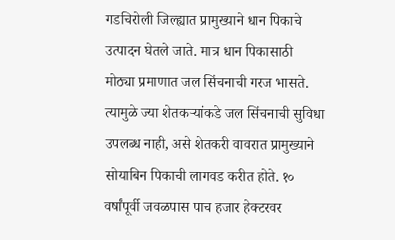गडचिरोली जिल्ह्यात प्रामुख्याने धान पिकाचे उत्पादन घेतले जाते. मात्र धान पिकासाठी मोठ्या प्रमाणात जल सिंचनाची गरज भासते. त्यामुळे ज्या शेतकऱ्यांकडे जल सिंचनाची सुविधा उपलब्ध नाही, असे शेतकरी वावरात प्रामुख्याने सोयाबिन पिकाची लागवड करीत होते. १० वर्षांपूर्वी जवळपास पाच हजार हेक्टरवर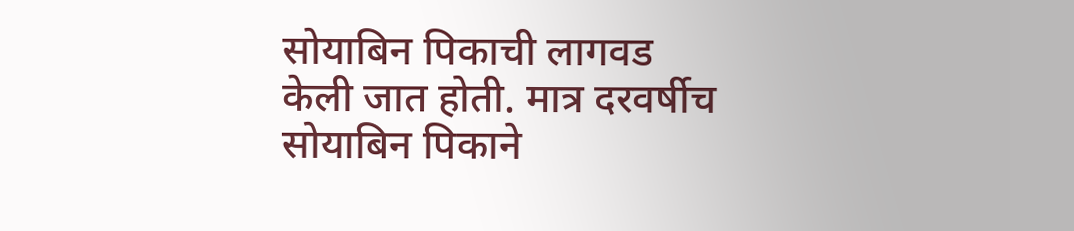सोयाबिन पिकाची लागवड केली जात होती. मात्र दरवर्षीच सोयाबिन पिकाने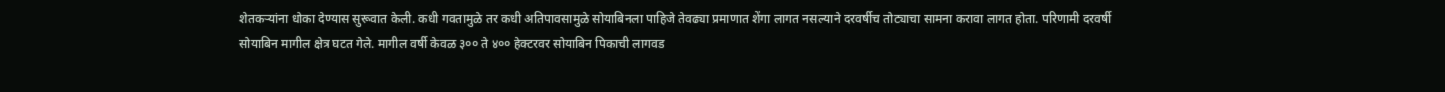शेतकऱ्यांना धोका देण्यास सुरूवात केली. कधी गवतामुळे तर कधी अतिपावसामुळे सोयाबिनला पाहिजे तेवढ्या प्रमाणात शेंगा लागत नसल्याने दरवर्षीच तोट्याचा सामना करावा लागत होता. परिणामी दरवर्षी सोयाबिन मागील क्षेत्र घटत गेले. मागील वर्षी केवळ ३०० ते ४०० हेक्टरवर सोयाबिन पिकाची लागवड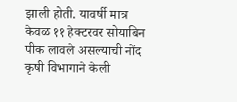झाली होती. यावर्षी मात्र केवळ ११ हेक्टरवर सोयाबिन पीक लावले असल्याची नोंद कृषी विभागाने केली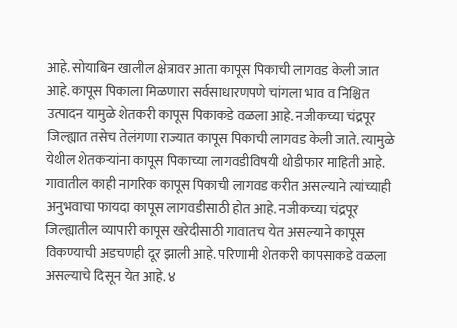आहे. सोयाबिन खालील क्षेत्रावर आता कापूस पिकाची लागवड केली जात आहे. कापूस पिकाला मिळणारा सर्वसाधारणपणे चांगला भाव व निश्चित उत्पादन यामुळे शेतकरी कापूस पिकाकडे वळला आहे. नजीकच्या चंद्रपूर जिल्ह्यात तसेच तेलंगणा राज्यात कापूस पिकाची लागवड केली जाते. त्यामुळे येथील शेतकऱ्यांना कापूस पिकाच्या लागवडीविषयी थोडीफार माहिती आहे. गावातील काही नागरिक कापूस पिकाची लागवड करीत असल्याने त्यांच्याही अनुभवाचा फायदा कापूस लागवडीसाठी होत आहे. नजीकच्या चंद्रपूर जिल्ह्यातील व्यापारी कापूस खरेदीसाठी गावातच येत असल्याने कापूस विकण्याची अडचणही दूर झाली आहे. परिणामी शेतकरी कापसाकडे वळला असल्याचे दिसून येत आहे. ४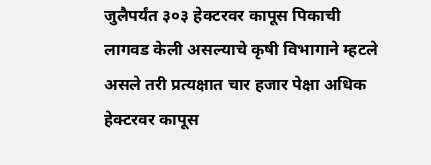जुलैपर्यंत ३०३ हेक्टरवर कापूस पिकाची लागवड केली असल्याचे कृषी विभागाने म्हटले असले तरी प्रत्यक्षात चार हजार पेक्षा अधिक हेक्टरवर कापूस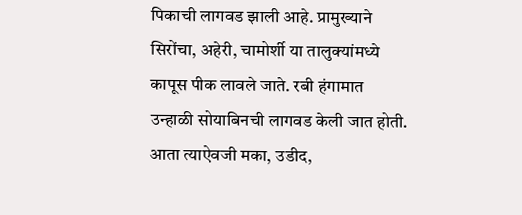पिकाची लागवड झाली आहे. प्रामुख्याने सिरोंचा, अहेरी, चामोर्शी या तालुक्यांमध्ये कापूस पीक लावले जाते. रबी हंगामात उन्हाळी सोयाबिनची लागवड केली जात होती. आता त्याऐवजी मका, उडीद,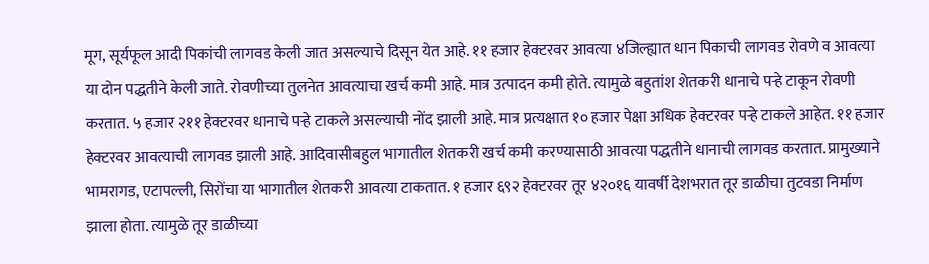मूग, सूर्यफूल आदी पिकांची लागवड केली जात असल्याचे दिसून येत आहे. ११ हजार हेक्टरवर आवत्या ४जिल्ह्यात धान पिकाची लागवड रोवणे व आवत्या या दोन पद्धतीने केली जाते. रोवणीच्या तुलनेत आवत्याचा खर्च कमी आहे. मात्र उत्पादन कमी होते. त्यामुळे बहुतांश शेतकरी धानाचे पऱ्हे टाकून रोवणी करतात. ५ हजार २११ हेक्टरवर धानाचे पऱ्हे टाकले असल्याची नोंद झाली आहे. मात्र प्रत्यक्षात १० हजार पेक्षा अधिक हेक्टरवर पऱ्हे टाकले आहेत. ११ हजार हेक्टरवर आवत्याची लागवड झाली आहे. आदिवासीबहुल भागातील शेतकरी खर्च कमी करण्यासाठी आवत्या पद्धतीने धानाची लागवड करतात. प्रामुख्याने भामरागड, एटापल्ली, सिरोंचा या भागातील शेतकरी आवत्या टाकतात. १ हजार ६९२ हेक्टरवर तूर ४२०१६ यावर्षी देशभरात तूर डाळीचा तुटवडा निर्माण झाला होता. त्यामुळे तूर डाळीच्या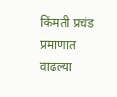किंमती प्रचंड प्रमाणात वाढल्या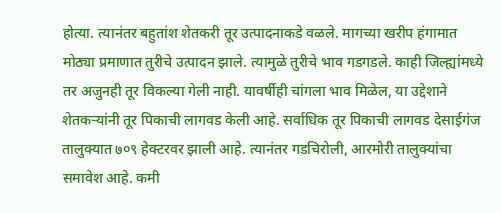होत्या. त्यानंतर बहुतांश शेतकरी तूर उत्पादनाकडे वळले. मागच्या खरीप हंगामात मोठ्या प्रमाणात तुरीचे उत्पादन झाले. त्यामुळे तुरीचे भाव गडगडले. काही जिल्ह्यांमध्ये तर अजुनही तूर विकल्या गेली नाही. यावर्षीही चांगला भाव मिळेल, या उद्देशाने शेतकऱ्यांनी तूर पिकाची लागवड केली आहे. सर्वाधिक तूर पिकाची लागवड देसाईगंज तालुक्यात ७०९ हेक्टरवर झाली आहे. त्यानंतर गडचिरोली, आरमोरी तालुक्यांचा समावेश आहे. कमी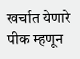खर्चात येणारे पीक म्हणून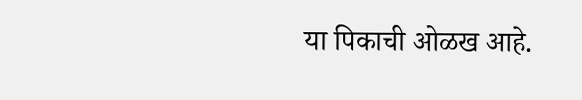या पिकाची ओळख आहे.